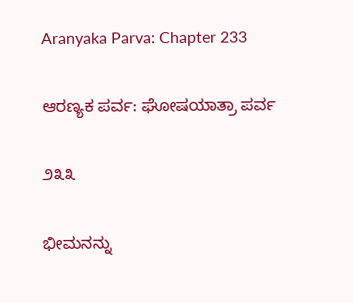Aranyaka Parva: Chapter 233

ಆರಣ್ಯಕ ಪರ್ವ: ಘೋಷಯಾತ್ರಾ ಪರ್ವ

೨೩೩

ಭೀಮನನ್ನು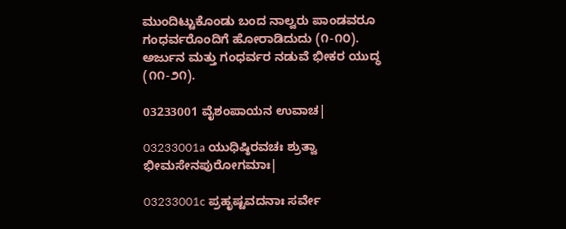ಮುಂದಿಟ್ಟುಕೊಂಡು ಬಂದ ನಾಲ್ವರು ಪಾಂಡವರೂ ಗಂಧರ್ವರೊಂದಿಗೆ ಹೋರಾಡಿದುದು (೧-೧೦). ಅರ್ಜುನ ಮತ್ತು ಗಂಧರ್ವರ ನಡುವೆ ಭೀಕರ ಯುದ್ಧ (೧೧-೨೧).

03233001 ವೈಶಂಪಾಯನ ಉವಾಚ|

03233001a ಯುಧಿಷ್ಠಿರವಚಃ ಶ್ರುತ್ವಾ ಭೀಮಸೇನಪುರೋಗಮಾಃ|

03233001c ಪ್ರಹೃಷ್ಟವದನಾಃ ಸರ್ವೇ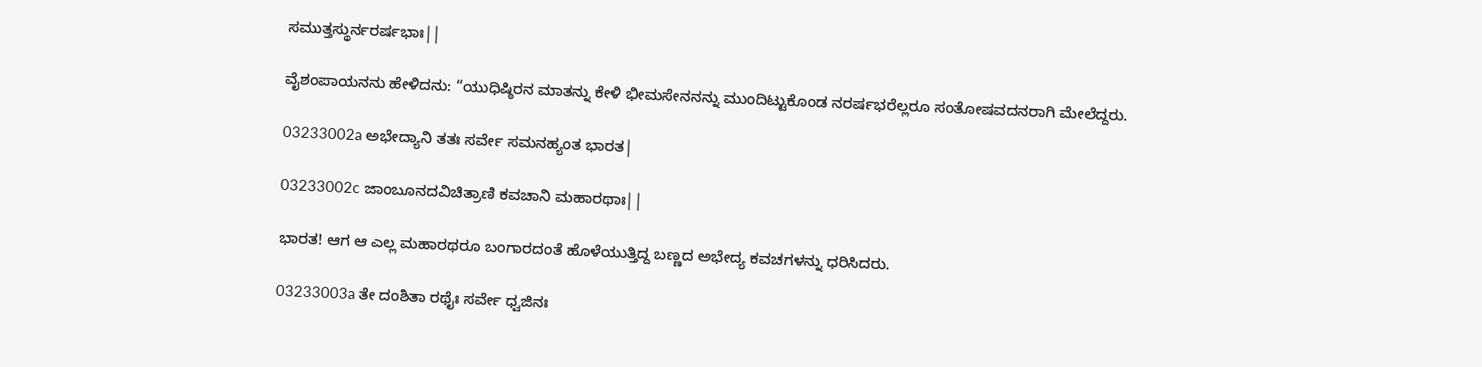ಸಮುತ್ತಸ್ಥುರ್ನರರ್ಷಭಾಃ||

ವೈಶಂಪಾಯನನು ಹೇಳಿದನು: “ಯುಧಿಷ್ಠಿರನ ಮಾತನ್ನು ಕೇಳಿ ಭೀಮಸೇನನನ್ನು ಮುಂದಿಟ್ಟುಕೊಂಡ ನರರ್ಷಭರೆಲ್ಲರೂ ಸಂತೋಷವದನರಾಗಿ ಮೇಲೆದ್ದರು.

03233002a ಅಭೇದ್ಯಾನಿ ತತಃ ಸರ್ವೇ ಸಮನಹ್ಯಂತ ಭಾರತ|

03233002c ಜಾಂಬೂನದವಿಚಿತ್ರಾಣಿ ಕವಚಾನಿ ಮಹಾರಥಾಃ||

ಭಾರತ! ಆಗ ಆ ಎಲ್ಲ ಮಹಾರಥರೂ ಬಂಗಾರದಂತೆ ಹೊಳೆಯುತ್ತಿದ್ದ ಬಣ್ಣದ ಅಭೇದ್ಯ ಕವಚಗಳನ್ನು ಧರಿಸಿದರು.

03233003a ತೇ ದಂಶಿತಾ ರಥೈಃ ಸರ್ವೇ ಧ್ವಜಿನಃ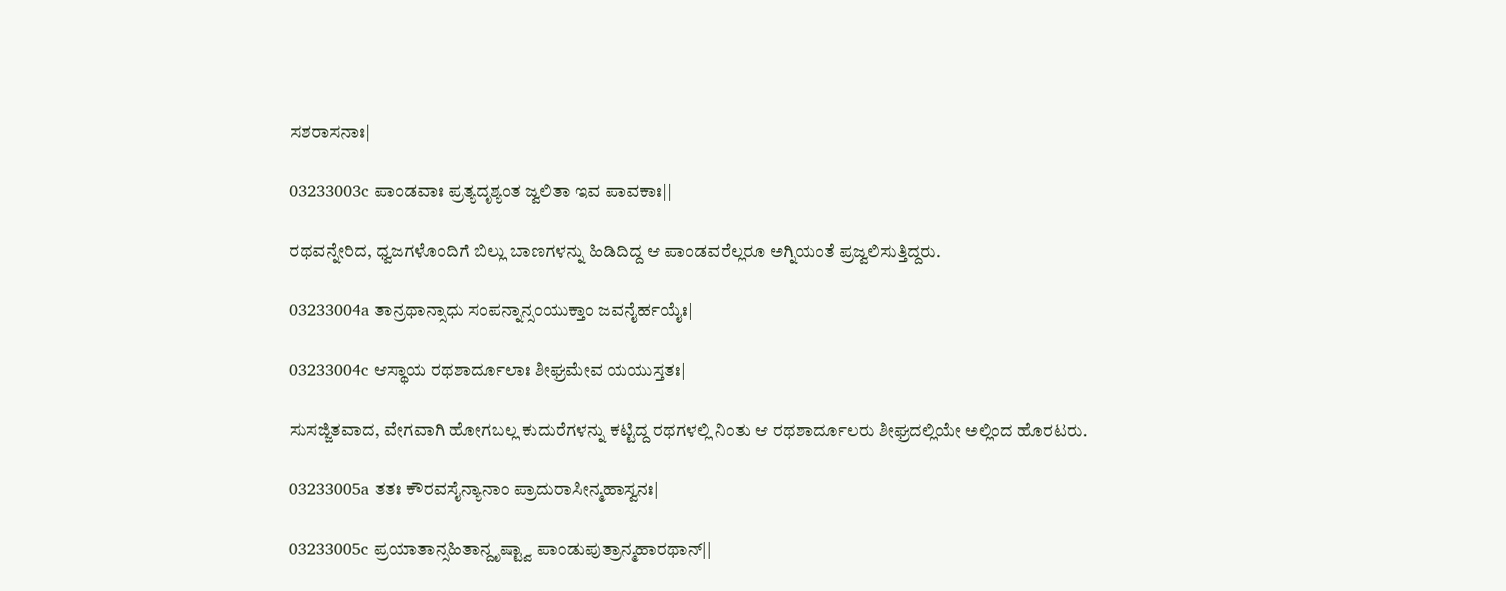ಸಶರಾಸನಾಃ|

03233003c ಪಾಂಡವಾಃ ಪ್ರತ್ಯದೃಶ್ಯಂತ ಜ್ವಲಿತಾ ಇವ ಪಾವಕಾಃ||

ರಥವನ್ನೇರಿದ, ಧ್ವಜಗಳೊಂದಿಗೆ ಬಿಲ್ಲು ಬಾಣಗಳನ್ನು ಹಿಡಿದಿದ್ದ ಆ ಪಾಂಡವರೆಲ್ಲರೂ ಅಗ್ನಿಯಂತೆ ಪ್ರಜ್ವಲಿಸುತ್ತಿದ್ದರು.

03233004a ತಾನ್ರಥಾನ್ಸಾಧು ಸಂಪನ್ನಾನ್ಸಂಯುಕ್ತಾಂ ಜವನೈರ್ಹಯೈಃ|

03233004c ಆಸ್ಥಾಯ ರಥಶಾರ್ದೂಲಾಃ ಶೀಘ್ರಮೇವ ಯಯುಸ್ತತಃ|

ಸುಸಜ್ಜಿತವಾದ, ವೇಗವಾಗಿ ಹೋಗಬಲ್ಲ ಕುದುರೆಗಳನ್ನು ಕಟ್ಟಿದ್ದ ರಥಗಳಲ್ಲಿ ನಿಂತು ಆ ರಥಶಾರ್ದೂಲರು ಶೀಘ್ರದಲ್ಲಿಯೇ ಅಲ್ಲಿಂದ ಹೊರಟರು.

03233005a ತತಃ ಕೌರವಸೈನ್ಯಾನಾಂ ಪ್ರಾದುರಾಸೀನ್ಮಹಾಸ್ವನಃ|

03233005c ಪ್ರಯಾತಾನ್ಸಹಿತಾನ್ದೃಷ್ಟ್ವಾ ಪಾಂಡುಪುತ್ರಾನ್ಮಹಾರಥಾನ್||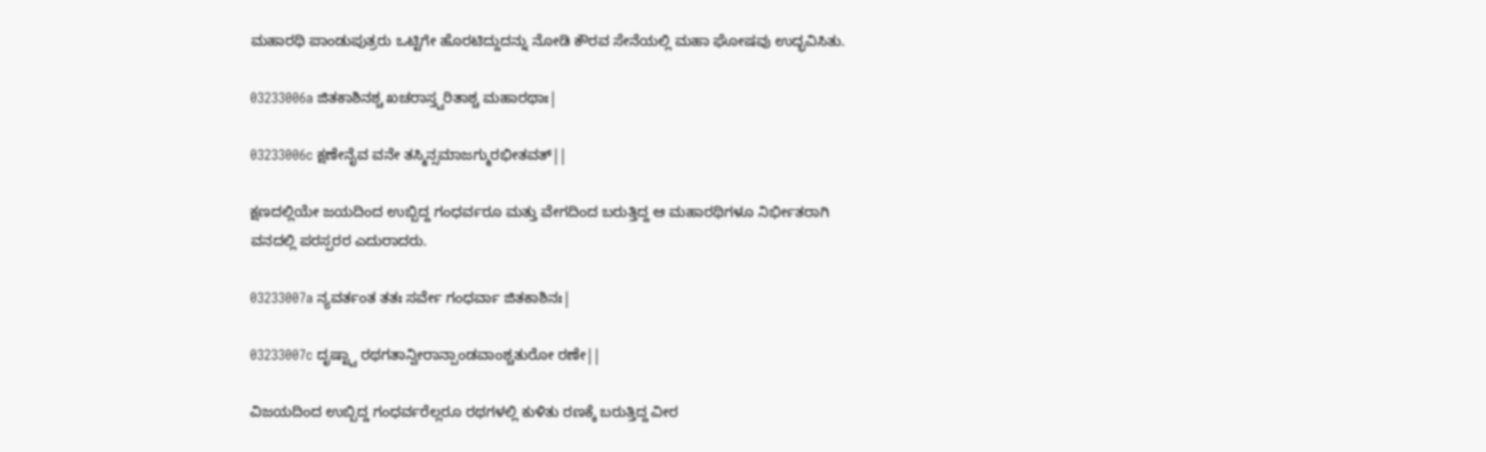ಮಹಾರಥಿ ಪಾಂಡುಪುತ್ರರು ಒಟ್ಟಿಗೇ ಹೊರಟಿದ್ದುದನ್ನು ನೋಡಿ ಕೌರವ ಸೇನೆಯಲ್ಲಿ ಮಹಾ ಘೋಷವು ಉದ್ಭವಿಸಿತು.

03233006a ಜಿತಕಾಶಿನಶ್ಚ ಖಚರಾಸ್ತ್ವರಿತಾಶ್ಚ ಮಹಾರಥಾಃ|

03233006c ಕ್ಷಣೇನೈವ ವನೇ ತಸ್ಮಿನ್ಸಮಾಜಗ್ಮುರಭೀತವತ್||

ಕ್ಷಣದಲ್ಲಿಯೇ ಜಯದಿಂದ ಉಬ್ಬಿದ್ದ ಗಂಧರ್ವರೂ ಮತ್ತು ವೇಗದಿಂದ ಬರುತ್ತಿದ್ದ ಆ ಮಹಾರಥಿಗಳೂ ನಿರ್ಭೀತರಾಗಿ ವನದಲ್ಲಿ ಪರಸ್ಪರರ ಎದುರಾದರು.

03233007a ನ್ಯವರ್ತಂತ ತತಃ ಸರ್ವೇ ಗಂಧರ್ವಾ ಜಿತಕಾಶಿನಃ|

03233007c ದೃಷ್ಟ್ವಾ ರಥಗತಾನ್ವೀರಾನ್ಪಾಂಡವಾಂಶ್ಚತುರೋ ರಣೇ||

ವಿಜಯದಿಂದ ಉಬ್ಬಿದ್ದ ಗಂಧರ್ವರೆಲ್ಲರೂ ರಥಗಳಲ್ಲಿ ಕುಳಿತು ರಣಕ್ಕೆ ಬರುತ್ತಿದ್ದ ವೀರ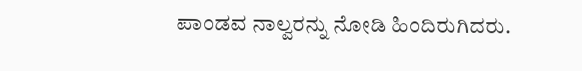ಪಾಂಡವ ನಾಲ್ವರನ್ನು ನೋಡಿ ಹಿಂದಿರುಗಿದರು.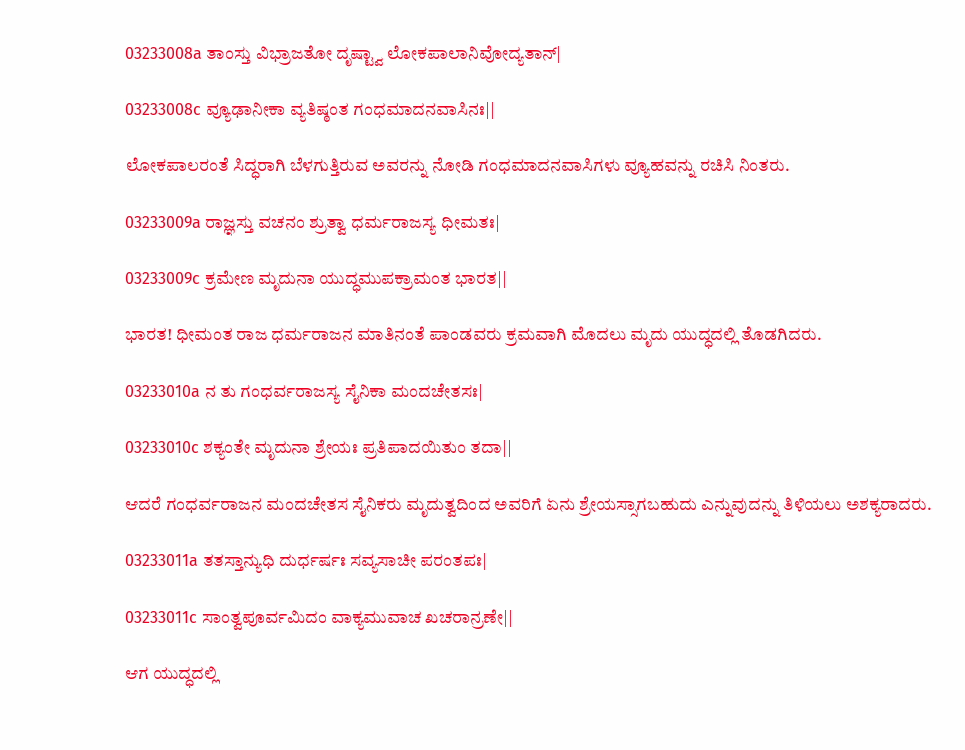03233008a ತಾಂಸ್ತು ವಿಭ್ರಾಜತೋ ದೃಷ್ಟ್ವಾ ಲೋಕಪಾಲಾನಿವೋದ್ಯತಾನ್|

03233008c ವ್ಯೂಢಾನೀಕಾ ವ್ಯತಿಷ್ಠಂತ ಗಂಧಮಾದನವಾಸಿನಃ||

ಲೋಕಪಾಲರಂತೆ ಸಿದ್ಧರಾಗಿ ಬೆಳಗುತ್ತಿರುವ ಅವರನ್ನು ನೋಡಿ ಗಂಧಮಾದನವಾಸಿಗಳು ವ್ಯೂಹವನ್ನು ರಚಿಸಿ ನಿಂತರು.

03233009a ರಾಜ್ಞಸ್ತು ವಚನಂ ಶ್ರುತ್ವಾ ಧರ್ಮರಾಜಸ್ಯ ಧೀಮತಃ|

03233009c ಕ್ರಮೇಣ ಮೃದುನಾ ಯುದ್ಧಮುಪಕ್ರಾಮಂತ ಭಾರತ||

ಭಾರತ! ಧೀಮಂತ ರಾಜ ಧರ್ಮರಾಜನ ಮಾತಿನಂತೆ ಪಾಂಡವರು ಕ್ರಮವಾಗಿ ಮೊದಲು ಮೃದು ಯುದ್ಧದಲ್ಲಿ ತೊಡಗಿದರು.

03233010a ನ ತು ಗಂಧರ್ವರಾಜಸ್ಯ ಸೈನಿಕಾ ಮಂದಚೇತಸಃ|

03233010c ಶಕ್ಯಂತೇ ಮೃದುನಾ ಶ್ರೇಯಃ ಪ್ರತಿಪಾದಯಿತುಂ ತದಾ||

ಆದರೆ ಗಂಧರ್ವರಾಜನ ಮಂದಚೇತಸ ಸೈನಿಕರು ಮೃದುತ್ವದಿಂದ ಅವರಿಗೆ ಏನು ಶ್ರೇಯಸ್ಸಾಗಬಹುದು ಎನ್ನುವುದನ್ನು ತಿಳಿಯಲು ಅಶಕ್ಯರಾದರು.

03233011a ತತಸ್ತಾನ್ಯುಧಿ ದುರ್ಧರ್ಷಃ ಸವ್ಯಸಾಚೀ ಪರಂತಪಃ|

03233011c ಸಾಂತ್ವಪೂರ್ವಮಿದಂ ವಾಕ್ಯಮುವಾಚ ಖಚರಾನ್ರಣೇ||

ಆಗ ಯುದ್ಧದಲ್ಲಿ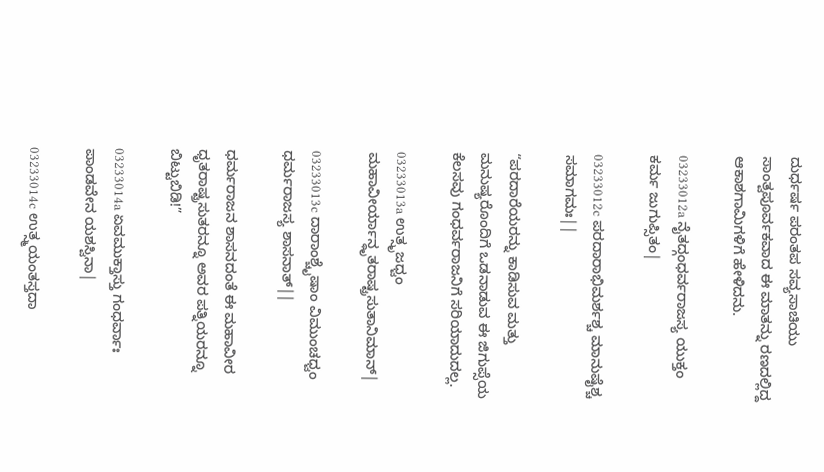ದುರ್ಧರ್ಷ ಪರಂತಪ ಸವ್ಯಸಾಚಿಯು ಸಾಂತ್ವಪೂರ್ವಕವಾದ ಈ ಮಾತನ್ನು ರಣದಲ್ಲಿದ್ದ ಆಕಾಶಗಾಮಿಗಳಿಗೆ ಹೇಳಿದನು.

03233012a ನೈತದ್ಗಂಧರ್ವರಾಜಸ್ಯ ಯುಕ್ತಂ ಕರ್ಮ ಜುಗುಪ್ಸಿತಂ|

03233012c ಪರದಾರಾಭಿಮರ್ಶಶ್ಚ ಮಾನುಷೈಶ್ಚ ಸಮಾಗಮಃ||

“ಪರದಾರೆಯರನ್ನು ಕಾಡಿಸುವ ಮತ್ತು ಮನುಷ್ಯರೊಂದಿಗೆ ಒಡನಾಡುವ ಈ ಜಿಗುಪ್ಸೆಯ ಕೆಲಸವು ಗಂಧರ್ವರಾಜನಿಗೆ ಸರಿಯಾದುದಲ್ಲ.

03233013a ಉತ್ಸೃಜಧ್ವಂ ಮಹಾವೀರ್ಯಾನ್ಧೃತರಾಷ್ಟ್ರಸುತಾನಿಮಾನ್|

03233013c ದಾರಾಂಶ್ಚೈಷಾಂ ವಿಮುಂಚಧ್ವಂ ಧರ್ಮರಾಜಸ್ಯ ಶಾಸನಾತ್||

ಧರ್ಮರಾಜನ ಶಾಸನದಂತೆ ಈ ಮಹಾವೀರ ಧೃತರಾಷ್ಟ್ರಸುತರನ್ನೂ ಅವರ ಪತ್ನಿಯರನ್ನೂ ಬಿಟ್ಟುಬಿಡಿ!”

03233014a ಏವಮುಕ್ತಾಸ್ತು ಗಂಧರ್ವಾಃ ಪಾಂಡವೇನ ಯಶಸ್ವಿನಾ|

03233014c ಉತ್ಸ್ಮಯಂತಸ್ತದಾ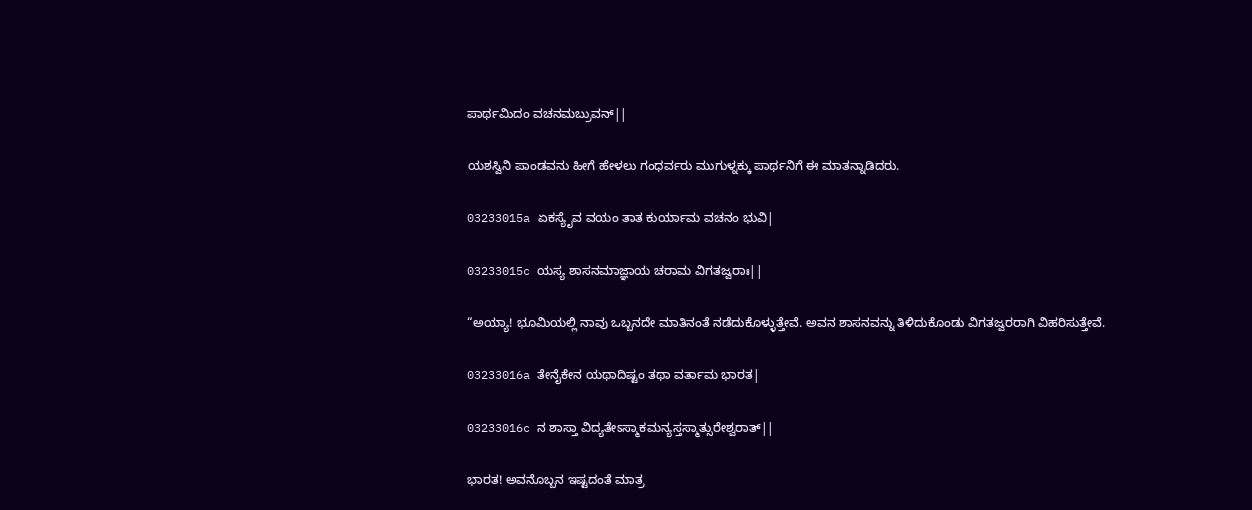ಪಾರ್ಥಮಿದಂ ವಚನಮಬ್ರುವನ್||

ಯಶಸ್ವಿನಿ ಪಾಂಡವನು ಹೀಗೆ ಹೇಳಲು ಗಂಧರ್ವರು ಮುಗುಳ್ನಕ್ಕು ಪಾರ್ಥನಿಗೆ ಈ ಮಾತನ್ನಾಡಿದರು.

03233015a ಏಕಸ್ಯೈವ ವಯಂ ತಾತ ಕುರ್ಯಾಮ ವಚನಂ ಭುವಿ|

03233015c ಯಸ್ಯ ಶಾಸನಮಾಜ್ಞಾಯ ಚರಾಮ ವಿಗತಜ್ವರಾಃ||

“ಅಯ್ಯಾ! ಭೂಮಿಯಲ್ಲಿ ನಾವು ಒಬ್ಬನದೇ ಮಾತಿನಂತೆ ನಡೆದುಕೊಳ್ಳುತ್ತೇವೆ. ಅವನ ಶಾಸನವನ್ನು ತಿಳಿದುಕೊಂಡು ವಿಗತಜ್ವರರಾಗಿ ವಿಹರಿಸುತ್ತೇವೆ.

03233016a ತೇನೈಕೇನ ಯಥಾದಿಷ್ಟಂ ತಥಾ ವರ್ತಾಮ ಭಾರತ|

03233016c ನ ಶಾಸ್ತಾ ವಿದ್ಯತೇಽಸ್ಮಾಕಮನ್ಯಸ್ತಸ್ಮಾತ್ಸುರೇಶ್ವರಾತ್||

ಭಾರತ! ಅವನೊಬ್ಬನ ಇಷ್ಟದಂತೆ ಮಾತ್ರ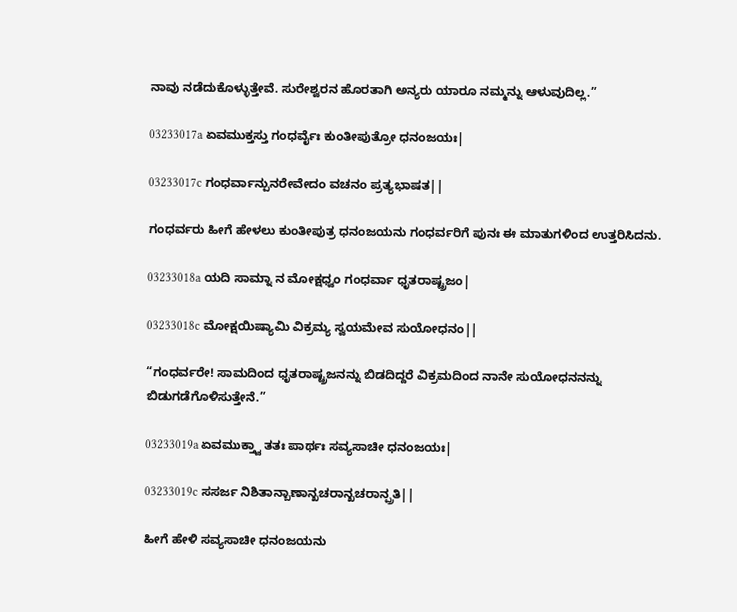ನಾವು ನಡೆದುಕೊಳ್ಳುತ್ತೇವೆ. ಸುರೇಶ್ವರನ ಹೊರತಾಗಿ ಅನ್ಯರು ಯಾರೂ ನಮ್ಮನ್ನು ಆಳುವುದಿಲ್ಲ.”

03233017a ಏವಮುಕ್ತಸ್ತು ಗಂಧರ್ವೈಃ ಕುಂತೀಪುತ್ರೋ ಧನಂಜಯಃ|

03233017c ಗಂಧರ್ವಾನ್ಪುನರೇವೇದಂ ವಚನಂ ಪ್ರತ್ಯಭಾಷತ||

ಗಂಧರ್ವರು ಹೀಗೆ ಹೇಳಲು ಕುಂತೀಪುತ್ರ ಧನಂಜಯನು ಗಂಧರ್ವರಿಗೆ ಪುನಃ ಈ ಮಾತುಗಳಿಂದ ಉತ್ತರಿಸಿದನು.

03233018a ಯದಿ ಸಾಮ್ನಾ ನ ಮೋಕ್ಷಧ್ವಂ ಗಂಧರ್ವಾ ಧೃತರಾಷ್ಟ್ರಜಂ|

03233018c ಮೋಕ್ಷಯಿಷ್ಯಾಮಿ ವಿಕ್ರಮ್ಯ ಸ್ವಯಮೇವ ಸುಯೋಧನಂ||

“ಗಂಧರ್ವರೇ! ಸಾಮದಿಂದ ಧೃತರಾಷ್ಟ್ರಜನನ್ನು ಬಿಡದಿದ್ದರೆ ವಿಕ್ರಮದಿಂದ ನಾನೇ ಸುಯೋಧನನನ್ನು ಬಿಡುಗಡೆಗೊಳಿಸುತ್ತೇನೆ.”

03233019a ಏವಮುಕ್ತ್ವಾ ತತಃ ಪಾರ್ಥಃ ಸವ್ಯಸಾಚೀ ಧನಂಜಯಃ|

03233019c ಸಸರ್ಜ ನಿಶಿತಾನ್ಬಾಣಾನ್ಖಚರಾನ್ಖಚರಾನ್ಪ್ರತಿ||

ಹೀಗೆ ಹೇಳಿ ಸವ್ಯಸಾಚೀ ಧನಂಜಯನು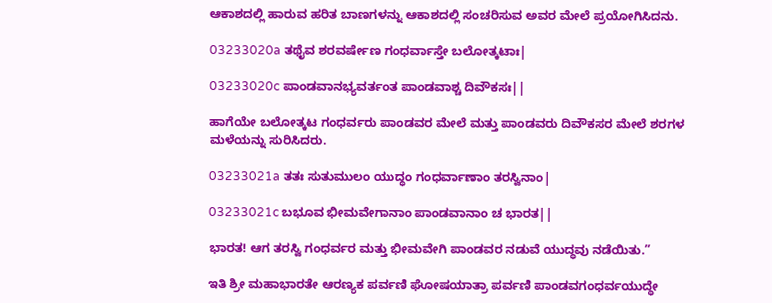ಆಕಾಶದಲ್ಲಿ ಹಾರುವ ಹರಿತ ಬಾಣಗಳನ್ನು ಆಕಾಶದಲ್ಲಿ ಸಂಚರಿಸುವ ಅವರ ಮೇಲೆ ಪ್ರಯೋಗಿಸಿದನು.

03233020a ತಥೈವ ಶರವರ್ಷೇಣ ಗಂಧರ್ವಾಸ್ತೇ ಬಲೋತ್ಕಟಾಃ|

03233020c ಪಾಂಡವಾನಭ್ಯವರ್ತಂತ ಪಾಂಡವಾಶ್ಚ ದಿವೌಕಸಃ||

ಹಾಗೆಯೇ ಬಲೋತ್ಕಟ ಗಂಧರ್ವರು ಪಾಂಡವರ ಮೇಲೆ ಮತ್ತು ಪಾಂಡವರು ದಿವೌಕಸರ ಮೇಲೆ ಶರಗಳ ಮಳೆಯನ್ನು ಸುರಿಸಿದರು.

03233021a ತತಃ ಸುತುಮುಲಂ ಯುದ್ಧಂ ಗಂಧರ್ವಾಣಾಂ ತರಸ್ವಿನಾಂ|

03233021c ಬಭೂವ ಭೀಮವೇಗಾನಾಂ ಪಾಂಡವಾನಾಂ ಚ ಭಾರತ||

ಭಾರತ! ಆಗ ತರಸ್ವಿ ಗಂಧರ್ವರ ಮತ್ತು ಭೀಮವೇಗಿ ಪಾಂಡವರ ನಡುವೆ ಯುದ್ಧವು ನಡೆಯಿತು.”

ಇತಿ ಶ್ರೀ ಮಹಾಭಾರತೇ ಆರಣ್ಯಕ ಪರ್ವಣಿ ಘೋಷಯಾತ್ರಾ ಪರ್ವಣಿ ಪಾಂಡವಗಂಧರ್ವಯುದ್ಧೇ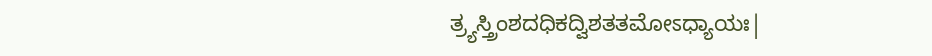ತ್ರ್ಯಸ್ತ್ರಿಂಶದಧಿಕದ್ವಿಶತತಮೋಽಧ್ಯಾಯಃ|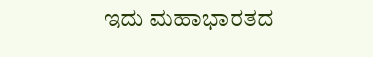ಇದು ಮಹಾಭಾರತದ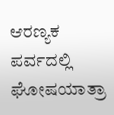ಆರಣ್ಯಕ ಪರ್ವದಲ್ಲಿ ಘೋಷಯಾತ್ರಾ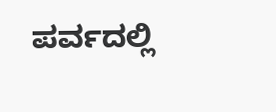ಪರ್ವದಲ್ಲಿ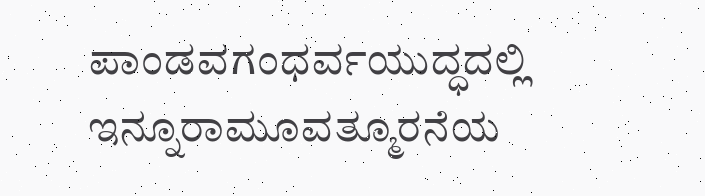ಪಾಂಡವಗಂಧರ್ವಯುದ್ಧದಲ್ಲಿ ಇನ್ನೂರಾಮೂವತ್ಮೂರನೆಯ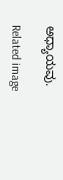ಅಧ್ಯಾಯವು.

Related image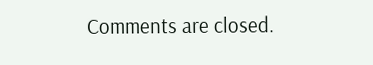Comments are closed.